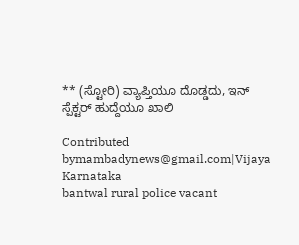** (ಸ್ಟೋರಿ) ವ್ಯಾಪ್ತಿಯೂ ದೊಡ್ಡದು, ಇನ್ ಸ್ಪೆಕ್ಟರ್ ಹುದ್ದೆಯೂ ಖಾಲಿ

Contributed bymambadynews@gmail.com|Vijaya Karnataka
bantwal rural police vacant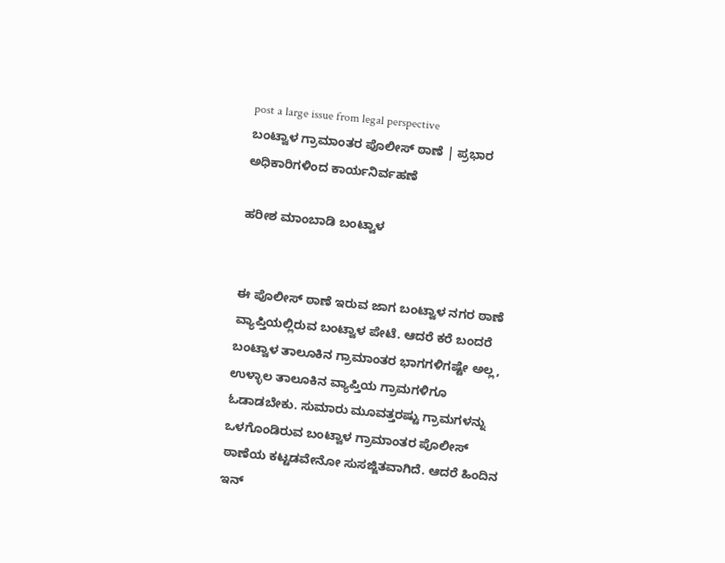post a large issue from legal perspective
ಬಂಟ್ವಾಳ ಗ್ರಾಮಾಂತರ ಪೊಲೀಸ್ ಠಾಣೆ | ಪ್ರಭಾರ ಅಧಿಕಾರಿಗಳಿಂದ ಕಾರ್ಯನಿರ್ವಹಣೆ

ಹರೀಶ ಮಾಂಬಾಡಿ ಬಂಟ್ವಾಳ


ಈ ಪೊಲೀಸ್ ಠಾಣೆ ಇರುವ ಜಾಗ ಬಂಟ್ವಾಳ ನಗರ ಠಾಣೆ ವ್ಯಾಪ್ತಿಯಲ್ಲಿರುವ ಬಂಟ್ವಾಳ ಪೇಟೆ. ಆದರೆ ಕರೆ ಬಂದರೆ ಬಂಟ್ವಾಳ ತಾಲೂಕಿನ ಗ್ರಾಮಾಂತರ ಭಾಗಗಳಿಗಷ್ಟೇ ಅಲ್ಲ, ಉಳ್ಳಾಲ ತಾಲೂಕಿನ ವ್ಯಾಪ್ತಿಯ ಗ್ರಾಮಗಳಿಗೂ ಓಡಾಡಬೇಕು. ಸುಮಾರು ಮೂವತ್ತರಷ್ಟು ಗ್ರಾಮಗಳನ್ನು ಒಳಗೊಂಡಿರುವ ಬಂಟ್ವಾಳ ಗ್ರಾಮಾಂತರ ಪೊಲೀಸ್ ಠಾಣೆಯ ಕಟ್ಟಡವೇನೋ ಸುಸಜ್ಜಿತವಾಗಿದೆ. ಆದರೆ ಹಿಂದಿನ ಇನ್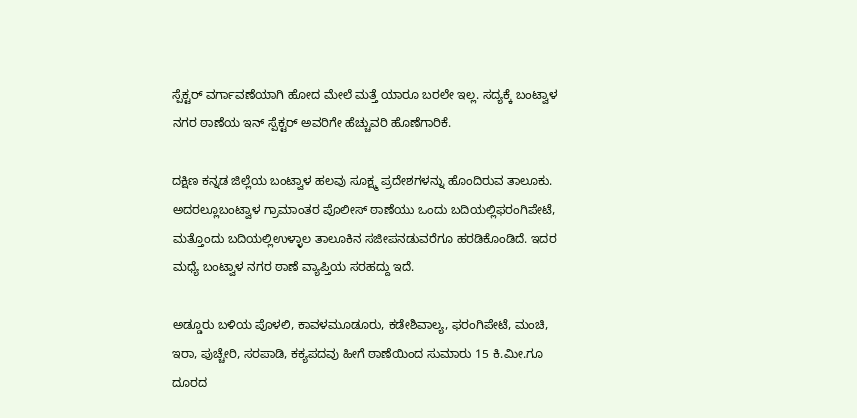ಸ್ಪೆಕ್ಟರ್ ವರ್ಗಾವಣೆಯಾಗಿ ಹೋದ ಮೇಲೆ ಮತ್ತೆ ಯಾರೂ ಬರಲೇ ಇಲ್ಲ. ಸದ್ಯಕ್ಕೆ ಬಂಟ್ವಾಳ ನಗರ ಠಾಣೆಯ ಇನ್ ಸ್ಪೆಕ್ಟರ್ ಅವರಿಗೇ ಹೆಚ್ಚುವರಿ ಹೊಣೆಗಾರಿಕೆ.

ದಕ್ಷಿಣ ಕನ್ನಡ ಜಿಲ್ಲೆಯ ಬಂಟ್ವಾಳ ಹಲವು ಸೂಕ್ಷ್ಮ ಪ್ರದೇಶಗಳನ್ನು ಹೊಂದಿರುವ ತಾಲೂಕು. ಅದರಲ್ಲೂಬಂಟ್ವಾಳ ಗ್ರಾಮಾಂತರ ಪೊಲೀಸ್ ಠಾಣೆಯು ಒಂದು ಬದಿಯಲ್ಲಿಫರಂಗಿಪೇಟೆ, ಮತ್ತೊಂದು ಬದಿಯಲ್ಲಿಉಳ್ಳಾಲ ತಾಲೂಕಿನ ಸಜೀಪನಡುವರೆಗೂ ಹರಡಿಕೊಂಡಿದೆ. ಇದರ ಮಧ್ಯೆ ಬಂಟ್ವಾಳ ನಗರ ಠಾಣೆ ವ್ಯಾಪ್ತಿಯ ಸರಹದ್ದು ಇದೆ.

ಅಡ್ಡೂರು ಬಳಿಯ ಪೊಳಲಿ, ಕಾವಳಮೂಡೂರು, ಕಡೇಶಿವಾಲ್ಯ, ಫರಂಗಿಪೇಟೆ, ಮಂಚಿ, ಇರಾ, ಪುಚ್ಚೇರಿ, ಸರಪಾಡಿ, ಕಕ್ಯಪದವು ಹೀಗೆ ಠಾಣೆಯಿಂದ ಸುಮಾರು 15 ಕಿ.ಮೀ.ಗೂ ದೂರದ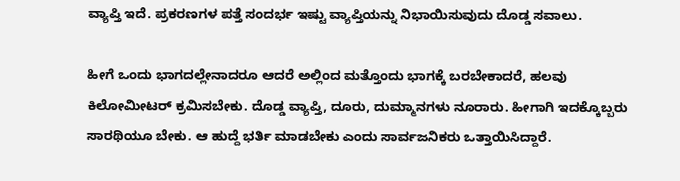ವ್ಯಾಪ್ತಿ ಇದೆ. ಪ್ರಕರಣಗಳ ಪತ್ತೆ ಸಂದರ್ಭ ಇಷ್ಟು ವ್ಯಾಪ್ತಿಯನ್ನು ನಿಭಾಯಿಸುವುದು ದೊಡ್ಡ ಸವಾಲು.

ಹೀಗೆ ಒಂದು ಭಾಗದಲ್ಲೇನಾದರೂ ಆದರೆ ಅಲ್ಲಿಂದ ಮತ್ತೊಂದು ಭಾಗಕ್ಕೆ ಬರಬೇಕಾದರೆ, ಹಲವು ಕಿಲೋಮೀಟರ್ ಕ್ರಮಿಸಬೇಕು. ದೊಡ್ಡ ವ್ಯಾಪ್ತಿ, ದೂರು, ದುಮ್ಮಾನಗಳು ನೂರಾರು. ಹೀಗಾಗಿ ಇದಕ್ಕೊಬ್ಬರು ಸಾರಥಿಯೂ ಬೇಕು. ಆ ಹುದ್ದೆ ಭರ್ತಿ ಮಾಡಬೇಕು ಎಂದು ಸಾರ್ವಜನಿಕರು ಒತ್ತಾಯಿಸಿದ್ದಾರೆ.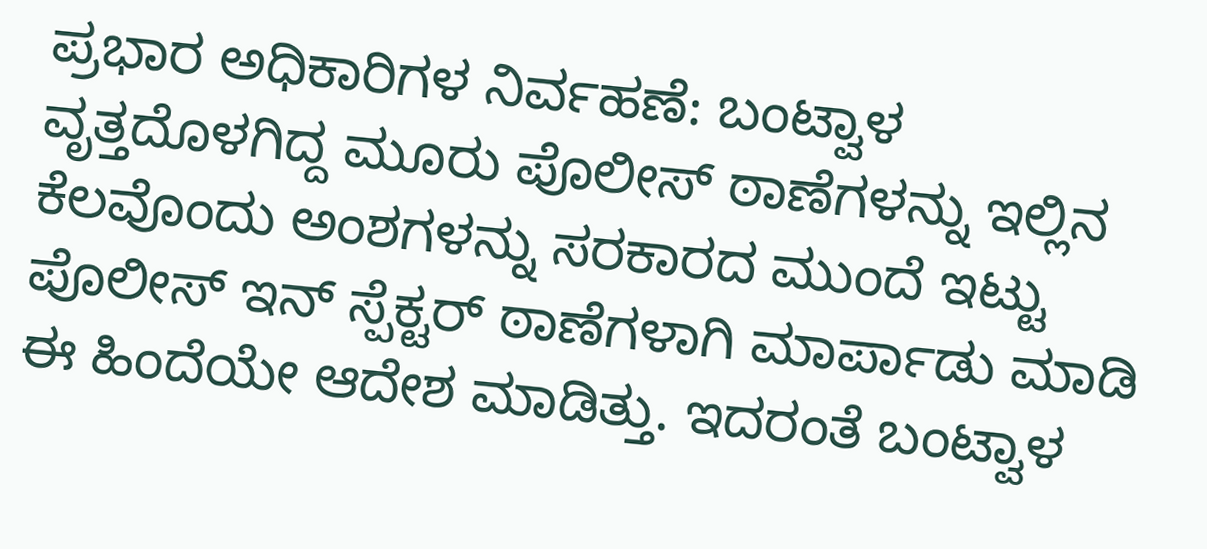ಪ್ರಭಾರ ಅಧಿಕಾರಿಗಳ ನಿರ್ವಹಣೆ: ಬಂಟ್ವಾಳ ವೃತ್ತದೊಳಗಿದ್ದ ಮೂರು ಪೊಲೀಸ್ ಠಾಣೆಗಳನ್ನು ಇಲ್ಲಿನ ಕೆಲವೊಂದು ಅಂಶಗಳನ್ನು ಸರಕಾರದ ಮುಂದೆ ಇಟ್ಟು ಪೊಲೀಸ್ ಇನ್ ಸ್ಪೆಕ್ಟರ್ ಠಾಣೆಗಳಾಗಿ ಮಾರ್ಪಾಡು ಮಾಡಿ ಈ ಹಿಂದೆಯೇ ಆದೇಶ ಮಾಡಿತ್ತು. ಇದರಂತೆ ಬಂಟ್ವಾಳ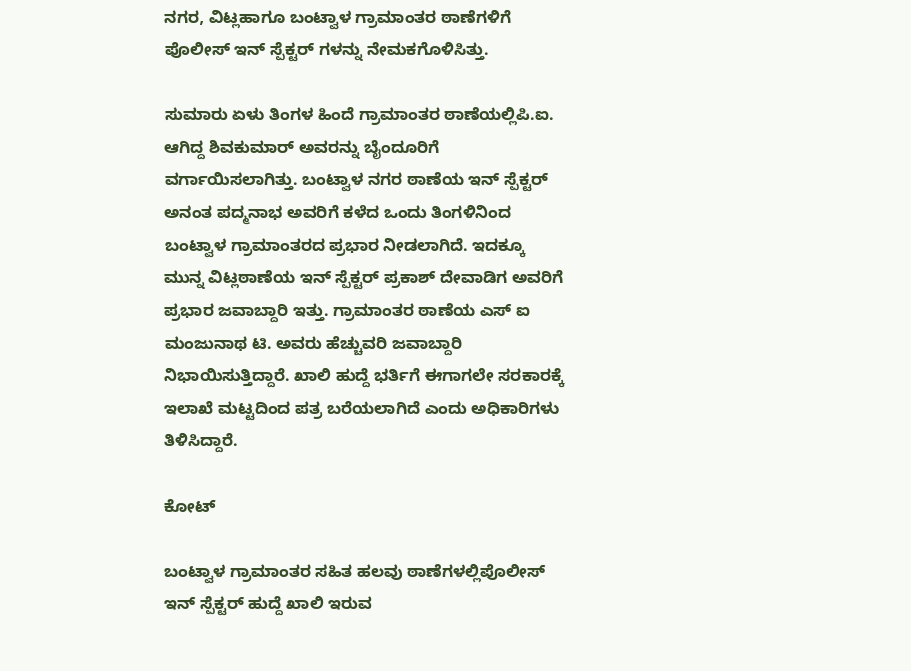ನಗರ, ವಿಟ್ಲಹಾಗೂ ಬಂಟ್ವಾಳ ಗ್ರಾಮಾಂತರ ಠಾಣೆಗಳಿಗೆ ಪೊಲೀಸ್ ಇನ್ ಸ್ಪೆಕ್ಟರ್ ಗಳನ್ನು ನೇಮಕಗೊಳಿಸಿತ್ತು.

ಸುಮಾರು ಏಳು ತಿಂಗಳ ಹಿಂದೆ ಗ್ರಾಮಾಂತರ ಠಾಣೆಯಲ್ಲಿಪಿ.ಐ. ಆಗಿದ್ದ ಶಿವಕುಮಾರ್ ಅವರನ್ನು ಬೈಂದೂರಿಗೆ ವರ್ಗಾಯಿಸಲಾಗಿತ್ತು. ಬಂಟ್ವಾಳ ನಗರ ಠಾಣೆಯ ಇನ್ ಸ್ಪೆಕ್ಟರ್ ಅನಂತ ಪದ್ಮನಾಭ ಅವರಿಗೆ ಕಳೆದ ಒಂದು ತಿಂಗಳಿನಿಂದ ಬಂಟ್ವಾಳ ಗ್ರಾಮಾಂತರದ ಪ್ರಭಾರ ನೀಡಲಾಗಿದೆ. ಇದಕ್ಕೂ ಮುನ್ನ ವಿಟ್ಲಠಾಣೆಯ ಇನ್ ಸ್ಪೆಕ್ಟರ್ ಪ್ರಕಾಶ್ ದೇವಾಡಿಗ ಅವರಿಗೆ ಪ್ರಭಾರ ಜವಾಬ್ದಾರಿ ಇತ್ತು. ಗ್ರಾಮಾಂತರ ಠಾಣೆಯ ಎಸ್ ಐ ಮಂಜುನಾಥ ಟಿ. ಅವರು ಹೆಚ್ಚುವರಿ ಜವಾಬ್ದಾರಿ ನಿಭಾಯಿಸುತ್ತಿದ್ದಾರೆ. ಖಾಲಿ ಹುದ್ದೆ ಭರ್ತಿಗೆ ಈಗಾಗಲೇ ಸರಕಾರಕ್ಕೆ ಇಲಾಖೆ ಮಟ್ಟದಿಂದ ಪತ್ರ ಬರೆಯಲಾಗಿದೆ ಎಂದು ಅಧಿಕಾರಿಗಳು ತಿಳಿಸಿದ್ದಾರೆ.

ಕೋಟ್

ಬಂಟ್ವಾಳ ಗ್ರಾಮಾಂತರ ಸಹಿತ ಹಲವು ಠಾಣೆಗಳಲ್ಲಿಪೊಲೀಸ್ ಇನ್ ಸ್ಪೆಕ್ಟರ್ ಹುದ್ದೆ ಖಾಲಿ ಇರುವ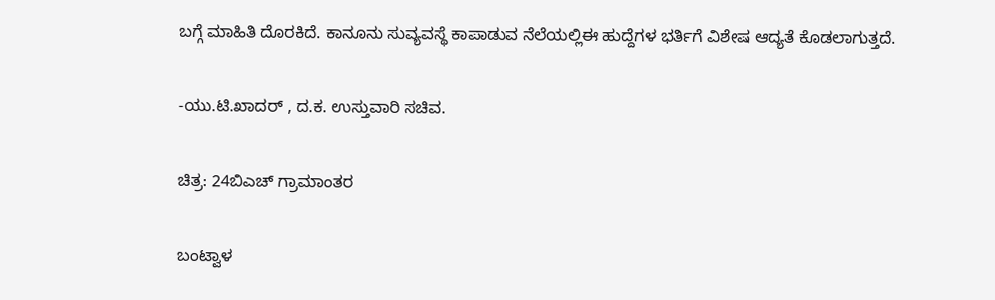ಬಗ್ಗೆ ಮಾಹಿತಿ ದೊರಕಿದೆ. ಕಾನೂನು ಸುವ್ಯವಸ್ಥೆ ಕಾಪಾಡುವ ನೆಲೆಯಲ್ಲಿಈ ಹುದ್ದೆಗಳ ಭರ್ತಿಗೆ ವಿಶೇಷ ಆದ್ಯತೆ ಕೊಡಲಾಗುತ್ತದೆ.

-ಯು.ಟಿ.ಖಾದರ್ , ದ.ಕ. ಉಸ್ತುವಾರಿ ಸಚಿವ.

ಚಿತ್ರ: 24ಬಿಎಚ್ ಗ್ರಾಮಾಂತರ

ಬಂಟ್ವಾಳ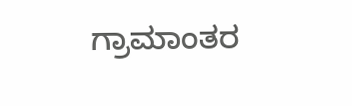ಗ್ರಾಮಾಂತರ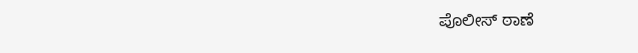ಪೊಲೀಸ್ ಠಾಣೆ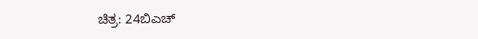ಚಿತ್ರ: 24ಬಿಎಚ್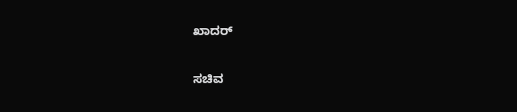ಖಾದರ್

ಸಚಿವ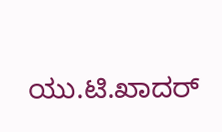ಯು.ಟಿ.ಖಾದರ್